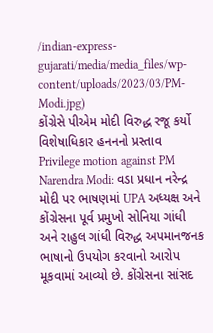/indian-express-gujarati/media/media_files/wp-content/uploads/2023/03/PM-Modi.jpg)
કોંગ્રેસે પીએમ મોદી વિરુદ્ધ રજૂ કર્યો વિશેષાધિકાર હનનનો પ્રસ્તાવ
Privilege motion against PM Narendra Modi: વડા પ્રધાન નરેન્દ્ર મોદી પર ભાષણમાં UPA અધ્યક્ષ અને કોંગ્રેસના પૂર્વ પ્રમુખો સોનિયા ગાંધી અને રાહુલ ગાંધી વિરુદ્ધ અપમાનજનક ભાષાનો ઉપયોગ કરવાનો આરોપ મૂકવામાં આવ્યો છે. કોંગ્રેસના સાંસદ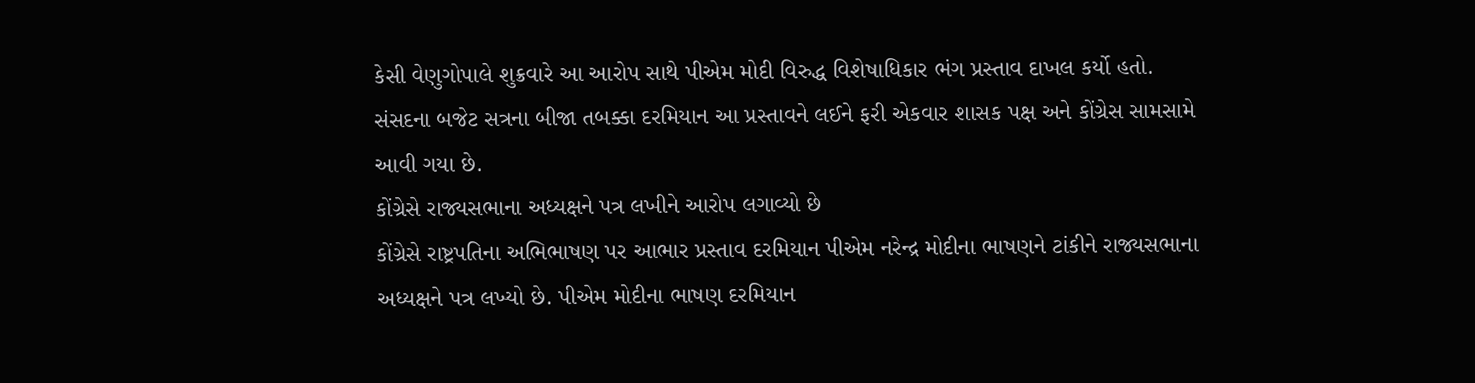કેસી વેણુગોપાલે શુક્રવારે આ આરોપ સાથે પીએમ મોદી વિરુદ્ધ વિશેષાધિકાર ભંગ પ્રસ્તાવ દાખલ કર્યો હતો. સંસદના બજેટ સત્રના બીજા તબક્કા દરમિયાન આ પ્રસ્તાવને લઈને ફરી એકવાર શાસક પક્ષ અને કોંગ્રેસ સામસામે આવી ગયા છે.
કોંગ્રેસે રાજ્યસભાના અધ્યક્ષને પત્ર લખીને આરોપ લગાવ્યો છે
કોંગ્રેસે રાષ્ટ્રપતિના અભિભાષણ પર આભાર પ્રસ્તાવ દરમિયાન પીએમ નરેન્દ્ર મોદીના ભાષણને ટાંકીને રાજ્યસભાના અધ્યક્ષને પત્ર લખ્યો છે. પીએમ મોદીના ભાષણ દરમિયાન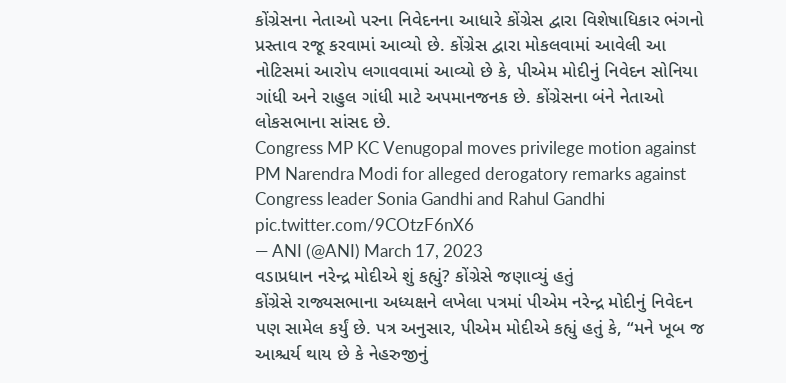કોંગ્રેસના નેતાઓ પરના નિવેદનના આધારે કોંગ્રેસ દ્વારા વિશેષાધિકાર ભંગનો પ્રસ્તાવ રજૂ કરવામાં આવ્યો છે. કોંગ્રેસ દ્વારા મોકલવામાં આવેલી આ નોટિસમાં આરોપ લગાવવામાં આવ્યો છે કે, પીએમ મોદીનું નિવેદન સોનિયા ગાંધી અને રાહુલ ગાંધી માટે અપમાનજનક છે. કોંગ્રેસના બંને નેતાઓ લોકસભાના સાંસદ છે.
Congress MP KC Venugopal moves privilege motion against PM Narendra Modi for alleged derogatory remarks against Congress leader Sonia Gandhi and Rahul Gandhi pic.twitter.com/9COtzF6nX6
— ANI (@ANI) March 17, 2023
વડાપ્રધાન નરેન્દ્ર મોદીએ શું કહ્યું? કોંગ્રેસે જણાવ્યું હતું
કોંગ્રેસે રાજ્યસભાના અધ્યક્ષને લખેલા પત્રમાં પીએમ નરેન્દ્ર મોદીનું નિવેદન પણ સામેલ કર્યું છે. પત્ર અનુસાર, પીએમ મોદીએ કહ્યું હતું કે, “મને ખૂબ જ આશ્ચર્ય થાય છે કે નેહરુજીનું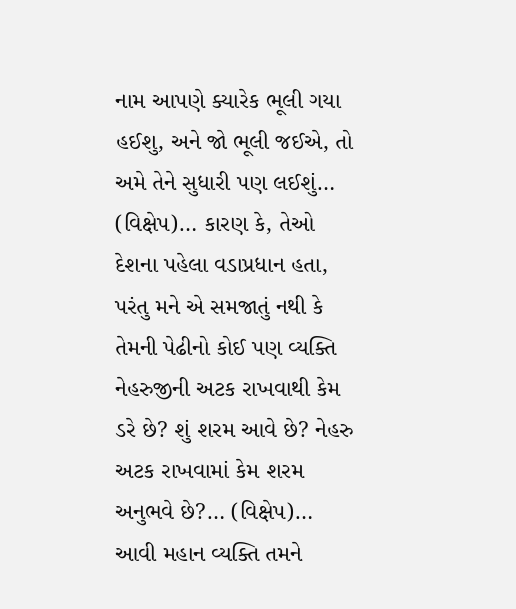નામ આપણે ક્યારેક ભૂલી ગયા હઈશુ, અને જો ભૂલી જઈએ, તો અમે તેને સુધારી પણ લઈશું… (વિક્ષેપ)… કારણ કે, તેઓ દેશના પહેલા વડાપ્રધાન હતા, પરંતુ મને એ સમજાતું નથી કે તેમની પેઢીનો કોઈ પણ વ્યક્તિ નેહરુજીની અટક રાખવાથી કેમ ડરે છે? શું શરમ આવે છે? નેહરુ અટક રાખવામાં કેમ શરમ અનુભવે છે?… (વિક્ષેપ)… આવી મહાન વ્યક્તિ તમને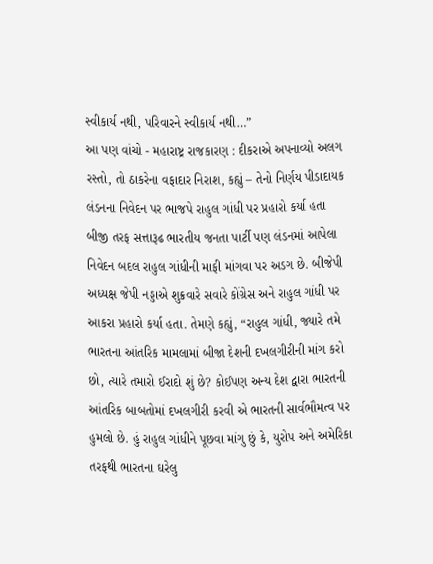સ્વીકાર્ય નથી, પરિવારને સ્વીકાર્ય નથી…”
આ પણ વાંચો - મહારાષ્ટ્ર રાજકારણ : દીકરાએ અપનાવ્યો અલગ રસ્તો, તો ઠાકરેના વફાદાર નિરાશ, કહ્યું – તેનો નિર્ણય પીડાદાયક
લંડનના નિવેદન પર ભાજપે રાહુલ ગાંધી પર પ્રહારો કર્યા હતા
બીજી તરફ સત્તારૂઢ ભારતીય જનતા પાર્ટી પણ લંડનમાં આપેલા નિવેદન બદલ રાહુલ ગાંધીની માફી માંગવા પર અડગ છે. બીજેપી અધ્યક્ષ જેપી નડ્ડાએ શુક્રવારે સવારે કોંગ્રેસ અને રાહુલ ગાંધી પર આકરા પ્રહારો કર્યા હતા. તેમણે કહ્યું, “રાહુલ ગાંધી, જ્યારે તમે ભારતના આંતરિક મામલામાં બીજા દેશની દખલગીરીની માંગ કરો છો, ત્યારે તમારો ઈરાદો શું છે? કોઈપણ અન્ય દેશ દ્વારા ભારતની આંતરિક બાબતોમાં દખલગીરી કરવી એ ભારતની સાર્વભૌમત્વ પર હુમલો છે. હું રાહુલ ગાંધીને પૂછવા માંગુ છું કે, યુરોપ અને અમેરિકા તરફથી ભારતના ઘરેલુ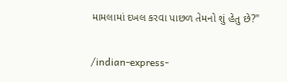મામલામાં દખલ કરવા પાછળ તેમનો શું હેતુ છે?"


/indian-express-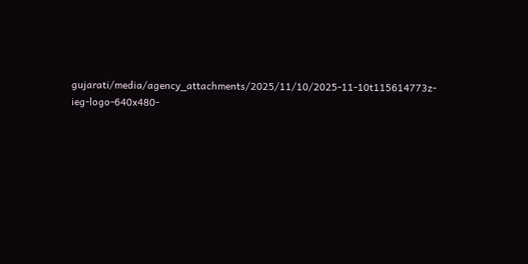gujarati/media/agency_attachments/2025/11/10/2025-11-10t115614773z-ieg-logo-640x480-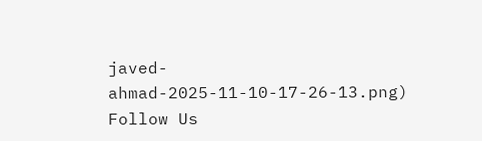javed-ahmad-2025-11-10-17-26-13.png)
Follow Us